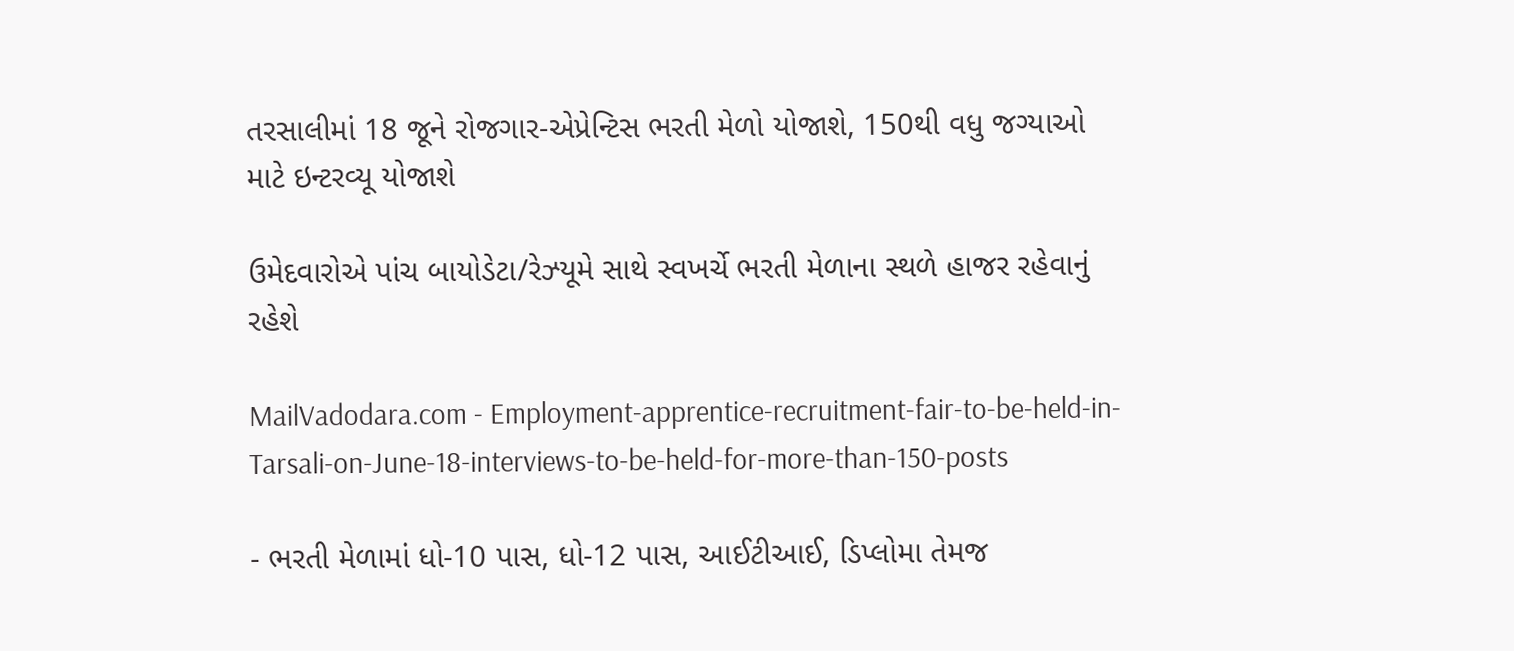તરસાલીમાં 18 જૂને રોજગાર-એપ્રેન્ટિસ ભરતી મેળો યોજાશે, 150થી વધુ જગ્યાઓ માટે ઇન્ટરવ્યૂ યોજાશે

ઉમેદવારોએ પાંચ બાયોડેટા/રેઝ્યૂમે સાથે સ્વખર્ચે ભરતી મેળાના સ્થળે હાજર રહેવાનું રહેશે

MailVadodara.com - Employment-apprentice-recruitment-fair-to-be-held-in-Tarsali-on-June-18-interviews-to-be-held-for-more-than-150-posts

- ભરતી મેળામાં ધો-10 પાસ, ધો-12 પાસ, આઈટીઆઈ, ડિપ્લોમા તેમજ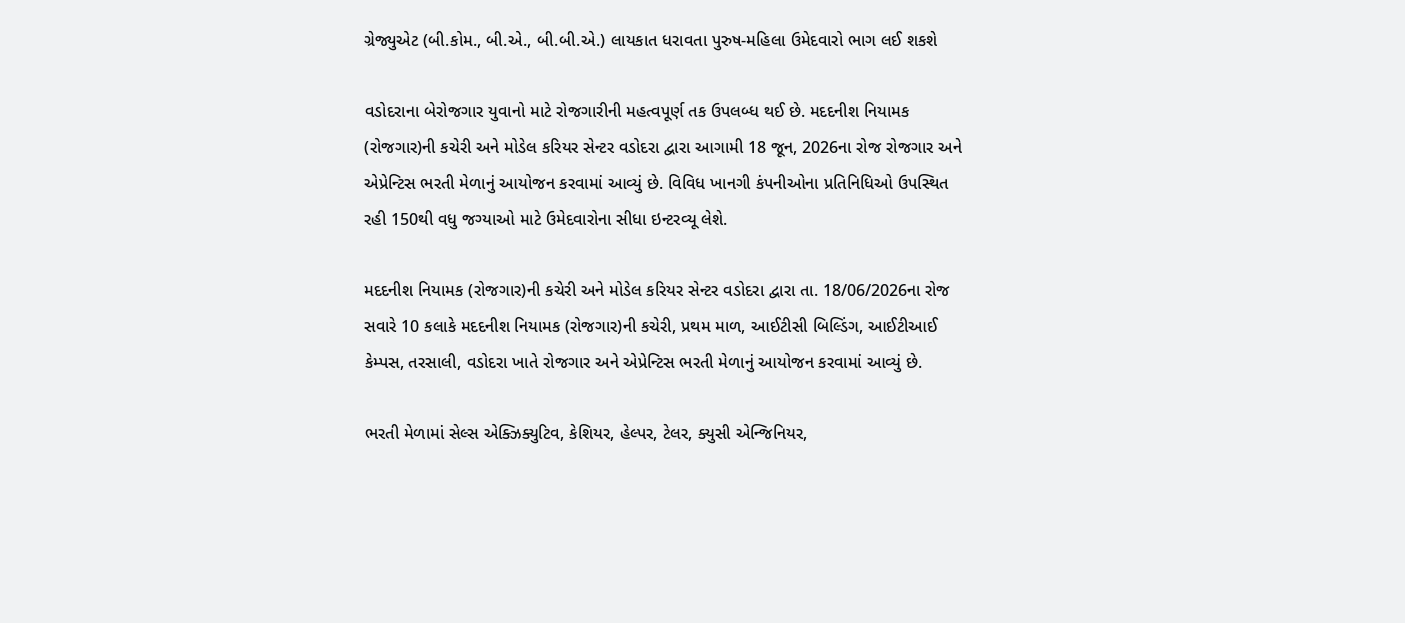ગ્રેજ્યુએટ (બી.કોમ., બી.એ., બી.બી.એ.) લાયકાત ધરાવતા પુરુષ-મહિલા ઉમેદવારો ભાગ લઈ શકશે

વડોદરાના બેરોજગાર યુવાનો માટે રોજગારીની મહત્વપૂર્ણ તક ઉપલબ્ધ થઈ છે. મદદનીશ નિયામક (રોજગાર)ની કચેરી અને મોડેલ કરિયર સેન્ટર વડોદરા દ્વારા આગામી 18 જૂન, 2026ના રોજ રોજગાર અને એપ્રેન્ટિસ ભરતી મેળાનું આયોજન કરવામાં આવ્યું છે. વિવિધ ખાનગી કંપનીઓના પ્રતિનિધિઓ ઉપસ્થિત રહી 150થી વધુ જગ્યાઓ માટે ઉમેદવારોના સીધા ઇન્ટરવ્યૂ લેશે.

મદદનીશ નિયામક (રોજગાર)ની કચેરી અને મોડેલ કરિયર સેન્ટર વડોદરા દ્વારા તા. 18/06/2026ના રોજ સવારે 10 કલાકે મદદનીશ નિયામક (રોજગાર)ની કચેરી, પ્રથમ માળ, આઈટીસી બિલ્ડિંગ, આઈટીઆઈ કેમ્પસ, તરસાલી, વડોદરા ખાતે રોજગાર અને એપ્રેન્ટિસ ભરતી મેળાનું આયોજન કરવામાં આવ્યું છે.

ભરતી મેળામાં સેલ્સ એક્ઝિક્યુટિવ, કેશિયર, હેલ્પર, ટેલર, ક્યુસી એન્જિનિયર,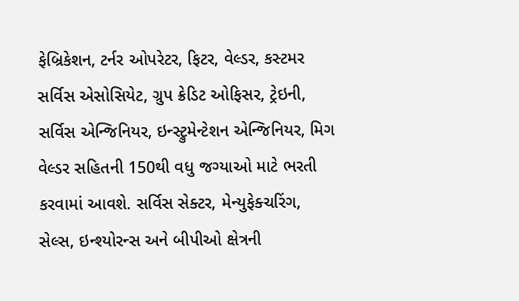ફેબ્રિકેશન, ટર્નર ઓપરેટર, ફિટર, વેલ્ડર, કસ્ટમર સર્વિસ એસોસિયેટ, ગ્રુપ ક્રેડિટ ઓફિસર, ટ્રેઇની, સર્વિસ એન્જિનિયર, ઇન્સ્ટ્રુમેન્ટેશન એન્જિનિયર, મિગ વેલ્ડર સહિતની 150થી વધુ જગ્યાઓ માટે ભરતી કરવામાં આવશે. સર્વિસ સેક્ટર, મેન્યુફેક્ચરિંગ, સેલ્સ, ઇન્શ્યોરન્સ અને બીપીઓ ક્ષેત્રની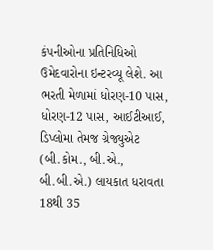કંપનીઓના પ્રતિનિધિઓ ઉમેદવારોના ઇન્ટરવ્યૂ લેશે. આ ભરતી મેળામાં ધોરણ-10 પાસ, ધોરણ-12 પાસ, આઈટીઆઈ, ડિપ્લોમા તેમજ ગ્રેજ્યુએટ (બી.કોમ., બી.એ., બી.બી.એ.) લાયકાત ધરાવતા 18થી 35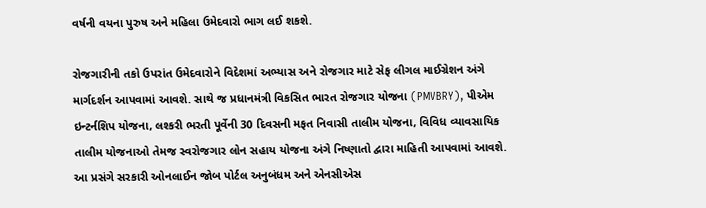વર્ષની વયના પુરુષ અને મહિલા ઉમેદવારો ભાગ લઈ શકશે.

રોજગારીની તકો ઉપરાંત ઉમેદવારોને વિદેશમાં અભ્યાસ અને રોજગાર માટે સેફ લીગલ માઈગ્રેશન અંગે માર્ગદર્શન આપવામાં આવશે. સાથે જ પ્રધાનમંત્રી વિકસિત ભારત રોજગાર યોજના (PMVBRY), પીએમ ઇન્ટર્નશિપ યોજના, લશ્કરી ભરતી પૂર્વેની 30 દિવસની મફત નિવાસી તાલીમ યોજના, વિવિધ વ્યાવસાયિક તાલીમ યોજનાઓ તેમજ સ્વરોજગાર લોન સહાય યોજના અંગે નિષ્ણાતો દ્વારા માહિતી આપવામાં આવશે. આ પ્રસંગે સરકારી ઓનલાઈન જોબ પોર્ટલ અનુબંધમ અને એનસીએસ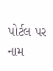પોર્ટલ પર નામ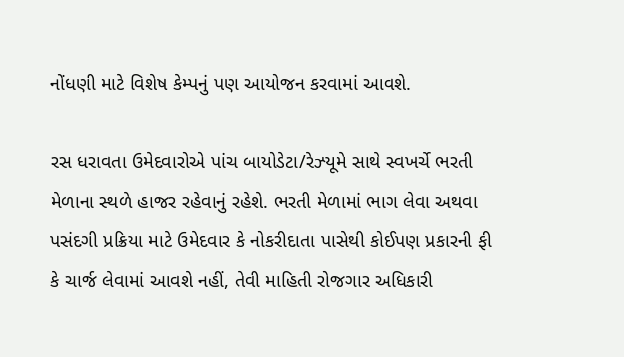નોંધણી માટે વિશેષ કેમ્પનું પણ આયોજન કરવામાં આવશે.

રસ ધરાવતા ઉમેદવારોએ પાંચ બાયોડેટા/રેઝ્યૂમે સાથે સ્વખર્ચે ભરતી મેળાના સ્થળે હાજર રહેવાનું રહેશે. ભરતી મેળામાં ભાગ લેવા અથવા પસંદગી પ્રક્રિયા માટે ઉમેદવાર કે નોકરીદાતા પાસેથી કોઈપણ પ્રકારની ફી કે ચાર્જ લેવામાં આવશે નહીં, તેવી માહિતી રોજગાર અધિકારી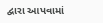દ્વારા આપવામાં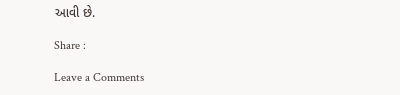આવી છે.

Share :

Leave a Comments